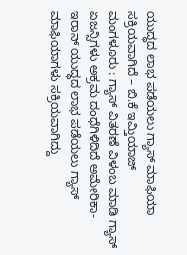ಯುದ್ಧದ ಲಾಭ ಪಡೆಯಲು ಗ್ಯಾಸ್ ಮಾಫಿಯಾ ಸಕ್ರಿಯವಾಗಿದೆ – ಬಿ.ಕೆ ಇಮ್ತಿಯಾಜ್
ಮಂಗಳೂರು : ಗ್ಯಾಸ್ ವಿತರಣೆ ವಿಳಂಬ ಮಾಡಿ ಗ್ಯಾಸ್ ಏಜನ್ಸಿಗಳು ಅಕ್ರಮ ದಂಧೆಗಿಳಿದಿದೆ ಅಮೇರಿಕಾ-ಇರಾನ್ ಯುದ್ಧದ ಲಾಭ ಪಡೆಯಲು ಗ್ಯಾಸ್ ಮಾಫಿಯಾಗಳು ಸಕ್ರಿಯವಾಗಿದ್ದು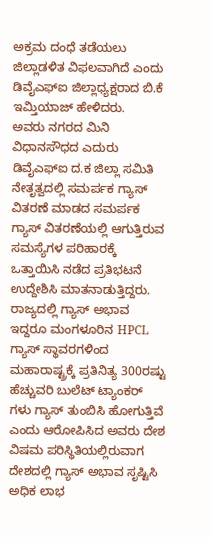ಅಕ್ರಮ ದಂಧೆ ತಡೆಯಲು ಜಿಲ್ಲಾಡಳಿತ ವಿಫಲವಾಗಿದೆ ಎಂದು ಡಿವೈಎಫ್ಐ ಜಿಲ್ಲಾಧ್ಯಕ್ಷರಾದ ಬಿ.ಕೆ ಇಮ್ತಿಯಾಜ್ ಹೇಳಿದರು.
ಅವರು ನಗರದ ಮಿನಿ ವಿಧಾನಸೌಧದ ಎದುರು ಡಿವೈಎಫ್ಐ ದ.ಕ ಜಿಲ್ಲಾ ಸಮಿತಿ ನೇತೃತ್ವದಲ್ಲಿ ಸಮರ್ಪಕ ಗ್ಯಾಸ್ ವಿತರಣೆ ಮಾಡದ ಸಮರ್ಪಕ ಗ್ಯಾಸ್ ವಿತರಣೆಯಲ್ಲಿ ಆಗುತ್ತಿರುವ ಸಮಸ್ಯೆಗಳ ಪರಿಹಾರಕ್ಕೆ ಒತ್ತಾಯಿಸಿ ನಡೆದ ಪ್ರತಿಭಟನೆ ಉದ್ದೇಶಿಸಿ ಮಾತನಾಡುತ್ತಿದ್ದರು.
ರಾಜ್ಯದಲ್ಲಿ ಗ್ಯಾಸ್ ಅಭಾವ ಇದ್ದರೂ ಮಂಗಳೂರಿನ HPCL ಗ್ಯಾಸ್ ಸ್ಥಾವರಗಳಿಂದ ಮಹಾರಾಷ್ಟ್ರಕ್ಕೆ ಪ್ರತಿನಿತ್ಯ 300ರಷ್ಟು ಹೆಚ್ಚುವರಿ ಬುಲೆಟ್ ಟ್ಯಾಂಕರ್ ಗಳು ಗ್ಯಾಸ್ ತುಂಬಿಸಿ ಹೋಗುತ್ತಿವೆ ಎಂದು ಆರೋಪಿಸಿದ ಅವರು ದೇಶ ವಿಷಮ ಪರಿಸ್ಥಿತಿಯಲ್ಲಿರುವಾಗ ದೇಶದಲ್ಲಿ ಗ್ಯಾಸ್ ಅಭಾವ ಸೃಷ್ಟಿಸಿ ಅಧಿಕ ಲಾಭ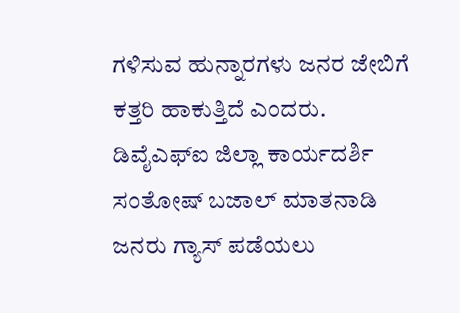ಗಳಿಸುವ ಹುನ್ನಾರಗಳು ಜನರ ಜೇಬಿಗೆ ಕತ್ತರಿ ಹಾಕುತ್ತಿದೆ ಎಂದರು.
ಡಿವೈಎಫ್ಐ ಜಿಲ್ಲಾ ಕಾರ್ಯದರ್ಶಿ ಸಂತೋಷ್ ಬಜಾಲ್ ಮಾತನಾಡಿ ಜನರು ಗ್ಯಾಸ್ ಪಡೆಯಲು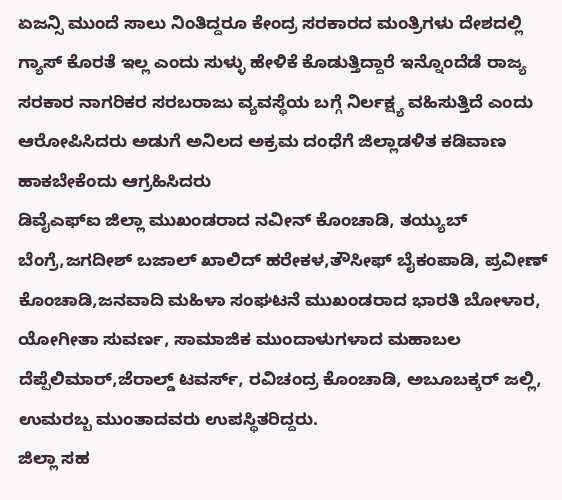ಏಜನ್ಸಿ ಮುಂದೆ ಸಾಲು ನಿಂತಿದ್ದರೂ ಕೇಂದ್ರ ಸರಕಾರದ ಮಂತ್ರಿಗಳು ದೇಶದಲ್ಲಿ ಗ್ಯಾಸ್ ಕೊರತೆ ಇಲ್ಲ ಎಂದು ಸುಳ್ಳು ಹೇಳಿಕೆ ಕೊಡುತ್ತಿದ್ದಾರೆ ಇನ್ನೊಂದೆಡೆ ರಾಜ್ಯ ಸರಕಾರ ನಾಗರಿಕರ ಸರಬರಾಜು ವ್ಯವಸ್ಥೆಯ ಬಗ್ಗೆ ನಿರ್ಲಕ್ಷ್ಯ ವಹಿಸುತ್ತಿದೆ ಎಂದು ಆರೋಪಿಸಿದರು ಅಡುಗೆ ಅನಿಲದ ಅಕ್ರಮ ದಂಧೆಗೆ ಜಿಲ್ಲಾಡಳಿತ ಕಡಿವಾಣ ಹಾಕಬೇಕೆಂದು ಆಗ್ರಹಿಸಿದರು
ಡಿವೈಎಫ್ಐ ಜಿಲ್ಲಾ ಮುಖಂಡರಾದ ನವೀನ್ ಕೊಂಚಾಡಿ, ತಯ್ಯುಬ್ ಬೆಂಗ್ರೆ,ಜಗದೀಶ್ ಬಜಾಲ್ ಖಾಲಿದ್ ಹರೇಕಳ,ತೌಸೀಫ್ ಬೈಕಂಪಾಡಿ, ಪ್ರವೀಣ್ ಕೊಂಚಾಡಿ,ಜನವಾದಿ ಮಹಿಳಾ ಸಂಘಟನೆ ಮುಖಂಡರಾದ ಭಾರತಿ ಬೋಳಾರ, ಯೋಗೀತಾ ಸುವರ್ಣ, ಸಾಮಾಜಿಕ ಮುಂದಾಳುಗಳಾದ ಮಹಾಬಲ ದೆಪ್ಪೆಲಿಮಾರ್,ಜೆರಾಲ್ಡ್ ಟವರ್ಸ್, ರವಿಚಂದ್ರ ಕೊಂಚಾಡಿ, ಅಬೂಬಕ್ಕರ್ ಜಲ್ಲಿ, ಉಮರಬ್ಬ ಮುಂತಾದವರು ಉಪಸ್ಥಿತರಿದ್ದರು.
ಜಿಲ್ಲಾ ಸಹ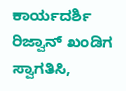ಕಾರ್ಯದರ್ಶಿ ರಿಜ್ವಾನ್ ಖಂಡಿಗ ಸ್ವಾಗತಿಸಿ,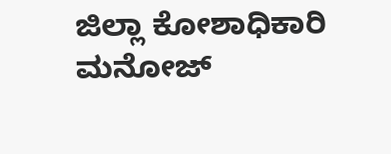ಜಿಲ್ಲಾ ಕೋಶಾಧಿಕಾರಿ ಮನೋಜ್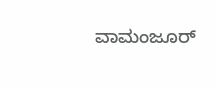ವಾಮಂಜೂರ್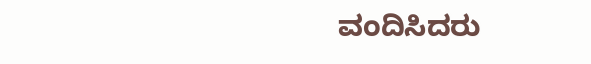ವಂದಿಸಿದರು